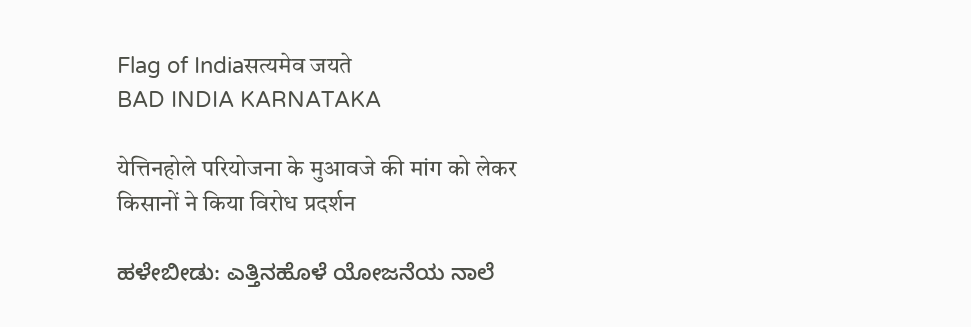Flag of Indiaसत्यमेव जयते
BAD INDIA KARNATAKA

येत्तिनहोले परियोजना के मुआवजे की मांग को लेकर किसानों ने किया विरोध प्रदर्शन

ಹಳೇಬೀಡು: ಎತ್ತಿನಹೊಳೆ ಯೋಜನೆಯ ನಾಲೆ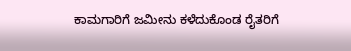ಕಾಮಗಾರಿಗೆ ಜಮೀನು ಕಳೆದುಕೊಂಡ ರೈತರಿಗೆ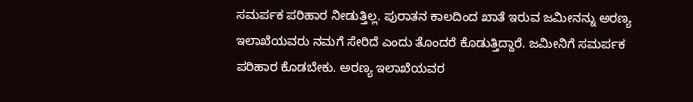ಸಮರ್ಪಕ ಪರಿಹಾರ ನೀಡುತ್ತಿಲ್ಲ. ಪುರಾತನ ಕಾಲದಿಂದ ಖಾತೆ ಇರುವ ಜಮೀನನ್ನು ಅರಣ್ಯ ಇಲಾಖೆಯವರು ನಮಗೆ ಸೇರಿದೆ ಎಂದು ತೊಂದರೆ ಕೊಡುತ್ತಿದ್ದಾರೆ. ಜಮೀನಿಗೆ ಸಮರ್ಪಕ ಪರಿಹಾರ ಕೊಡಬೇಕು. ಅರಣ್ಯ ಇಲಾಖೆಯವರ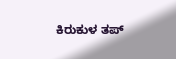ಕಿರುಕುಳ ತಪ್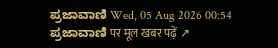ಪ್ರಜಾವಾಣಿ Wed, 05 Aug 2026 00:54
ಪ್ರಜಾವಾಣಿ पर मूल खबर पढ़ें ↗